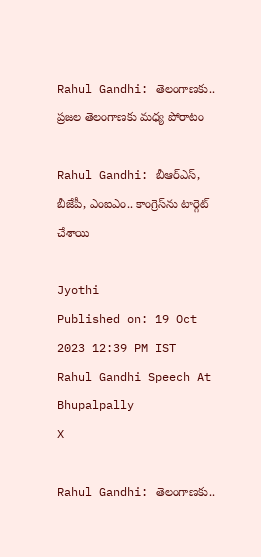Rahul Gandhi: తెలంగాణకు.. ప్రజల తెలంగాణకు మధ్య పోరాటం

Rahul Gandhi: బీఆర్ఎస్, బీజేపీ, ఎంఐఎం.. కాంగ్రెస్‌ను టార్గెట్ చేశాయి

Jyothi
Published on: 19 Oct 2023 12:39 PM IST
Rahul Gandhi Speech At Bhupalpally
X

Rahul Gandhi: తెలంగాణకు..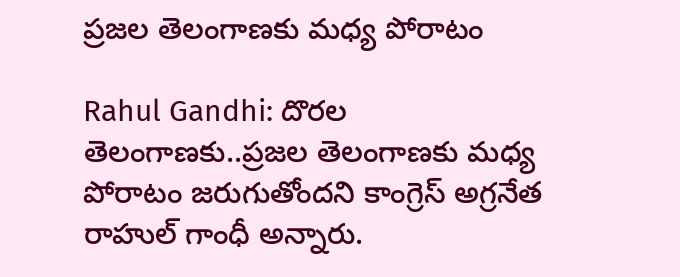ప్రజల తెలంగాణకు మధ్య పోరాటం

Rahul Gandhi: దొరల తెలంగాణకు..ప్రజల తెలంగాణకు మధ్య పోరాటం జరుగుతోందని కాంగ్రెస్ అగ్రనేత రాహుల్‌ గాంధీ అన్నారు.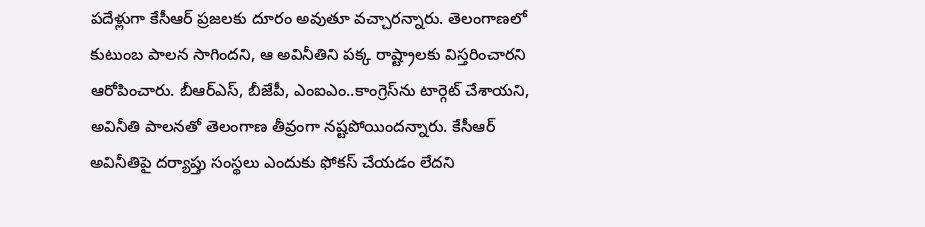పదేళ్లుగా కేసీఆర్ ప్రజలకు దూరం అవుతూ వచ్చారన్నారు. తెలంగాణలో కుటుంబ పాలన సాగిందని, ఆ అవినీతిని పక్క రాష్ట్రాలకు విస్తరించారని ఆరోపించారు. బీఆర్ఎస్, బీజేపీ, ఎంఐఎం..కాంగ్రెస్‌ను టార్గెట్ చేశాయని, అవినీతి పాలనతో తెలంగాణ తీవ్రంగా నష్టపోయిందన్నారు. కేసీఆర్‌ అవినీతిపై దర్యాప్తు సంస్థలు ఎందుకు ఫోకస్ చేయడం లేదని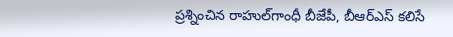ప్రశ్నించిన రాహుల్‌గాంధీ బీజేపీ, బీఆర్‌ఎస్‌ కలిసే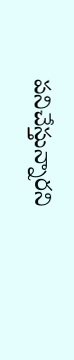పనిచేస్తున్నారని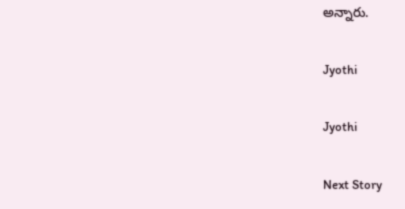అన్నారు.

Jyothi

Jyothi

Next Story